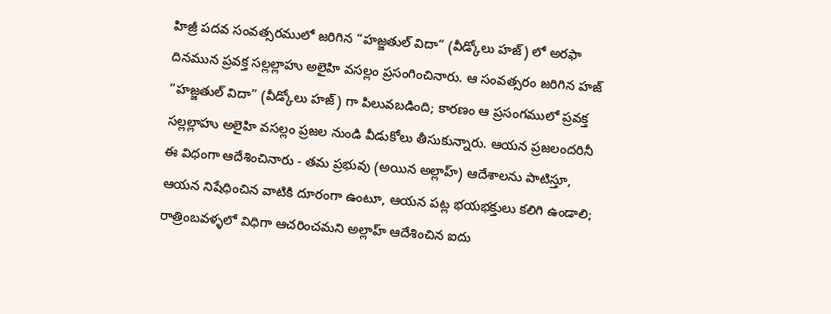హిజ్రీ పదవ సంవత్సరములో జరిగిన “హజ్జతుల్ విదా” (వీడ్కోలు హజ్) లో అరఫా దినమున ప్రవక్త సల్లల్లాహు అలైహి వసల్లం ప్రసంగించినారు. ఆ సంవత్సరం జరిగిన హజ్ “హజ్జతుల్ విదా” (వీడ్కోలు హజ్) గా పిలువబడింది; కారణం ఆ ప్రసంగములో ప్రవక్త సల్లల్లాహు అలైహి వసల్లం ప్రజల నుండి వీడుకోలు తీసుకున్నారు. ఆయన ప్రజలందరినీ ఈ విధంగా ఆదేశించినారు - తమ ప్రభువు (అయిన అల్లాహ్) ఆదేశాలను పాటిస్తూ, ఆయన నిషేధించిన వాటికి దూరంగా ఉంటూ, ఆయన పట్ల భయభక్తులు కలిగి ఉండాలి; రాత్రింబవళ్ళలో విధిగా ఆచరించమని అల్లాహ్ ఆదేశించిన ఐదు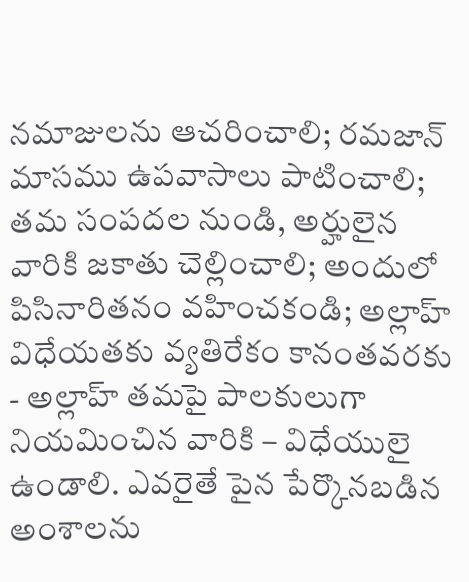నమాజులను ఆచరించాలి; రమజాన్ మాసము ఉపవాసాలు పాటించాలి; తమ సంపదల నుండి, అర్హులైన వారికి జకాతు చెల్లించాలి; అందులో పిసినారితనం వహించకండి; అల్లాహ్ విధేయతకు వ్యతిరేకం కానంతవరకు - అల్లాహ్ తమపై పాలకులుగా నియమించిన వారికి – విధేయులై ఉండాలి. ఎవరైతే పైన పేర్కొనబడిన అంశాలను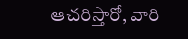ఆచరిస్తారో, వారి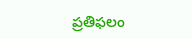ప్రతిఫలం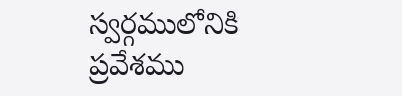స్వర్గములోనికి ప్రవేశము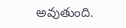అవుతుంది.